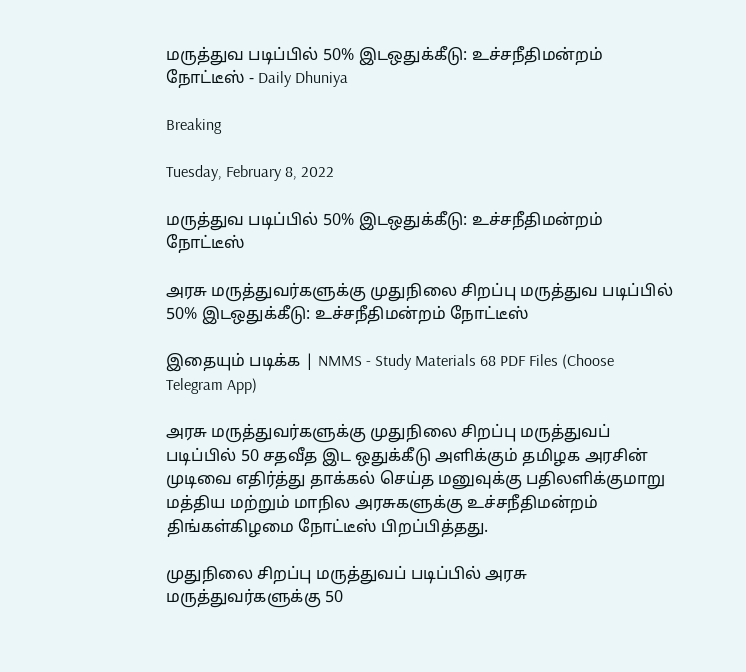மருத்துவ படிப்பில் 50% இடஒதுக்கீடு: உச்சநீதிமன்றம் நோட்டீஸ் - Daily Dhuniya

Breaking

Tuesday, February 8, 2022

மருத்துவ படிப்பில் 50% இடஒதுக்கீடு: உச்சநீதிமன்றம் நோட்டீஸ்

அரசு மருத்துவர்களுக்கு முதுநிலை சிறப்பு மருத்துவ படிப்பில் 50% இடஒதுக்கீடு: உச்சநீதிமன்றம் நோட்டீஸ்

இதையும் படிக்க | NMMS - Study Materials 68 PDF Files (Choose Telegram App)

அரசு மருத்துவர்களுக்கு முதுநிலை சிறப்பு மருத்துவப் படிப்பில் 50 சதவீத இட ஒதுக்கீடு அளிக்கும் தமிழக அரசின் முடிவை எதிர்த்து தாக்கல் செய்த மனுவுக்கு பதிலளிக்குமாறு மத்திய மற்றும் மாநில அரசுகளுக்கு உச்சநீதிமன்றம் திங்கள்கிழமை நோட்டீஸ் பிறப்பித்தது.

முதுநிலை சிறப்பு மருத்துவப் படிப்பில் அரசு மருத்துவர்களுக்கு 50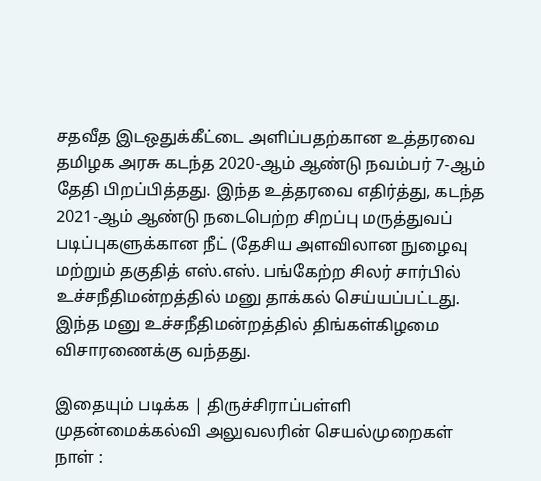சதவீத இடஒதுக்கீட்டை அளிப்பதற்கான உத்தரவை தமிழக அரசு கடந்த 2020-ஆம் ஆண்டு நவம்பர் 7-ஆம் தேதி பிறப்பித்தது. இந்த உத்தரவை எதிர்த்து, கடந்த 2021-ஆம் ஆண்டு நடைபெற்ற சிறப்பு மருத்துவப் படிப்புகளுக்கான நீட் (தேசிய அளவிலான நுழைவு மற்றும் தகுதித் எஸ்.எஸ். பங்கேற்ற சிலர் சார்பில் உச்சநீதிமன்றத்தில் மனு தாக்கல் செய்யப்பட்டது. இந்த மனு உச்சநீதிமன்றத்தில் திங்கள்கிழமை விசாரணைக்கு வந்தது.

இதையும் படிக்க | திருச்சிராப்பள்ளி முதன்மைக்கல்வி அலுவலரின் செயல்முறைகள் நாள் :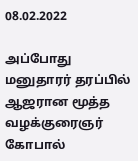08.02.2022

அப்போது மனுதாரர் தரப்பில் ஆஜரான மூத்த வழக்குரைஞர் கோபால்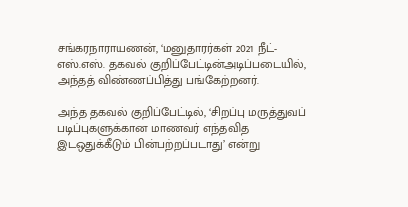சங்கரநாராயணன், ‘மனுதாரர்கள் 2021 நீட்-எஸ்.எஸ். தகவல் குறிப்பேட்டின்அடிப்படையில், அந்தத் விண்ணப்பித்து பங்கேற்றனர்.

அந்த தகவல் குறிப்பேட்டில், ‘சிறப்பு மருத்துவப் படிப்புகளுக்கான மாணவர் எந்தவித இடஒதுக்கீடும் பின்பற்றப்படாது’ என்று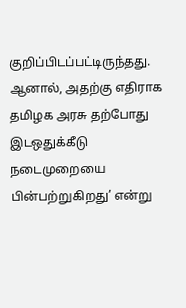குறிப்பிடப்பட்டிருந்தது. ஆனால், அதற்கு எதிராக தமிழக அரசு தற்போது இடஒதுக்கீடு நடைமுறையை பின்பற்றுகிறது’ என்று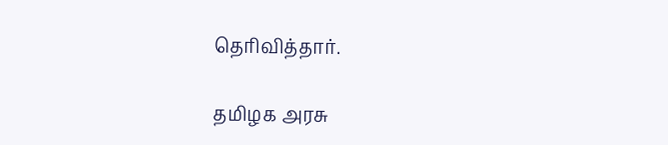தெரிவித்தார்.

தமிழக அரசு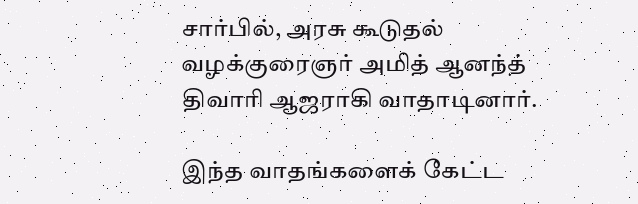சார்பில், அரசு கூடுதல் வழக்குரைஞர் அமித் ஆனந்த் திவாரி ஆஜராகி வாதாடினார்.

இந்த வாதங்களைக் கேட்ட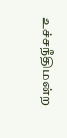உச்சநீதிமன்ற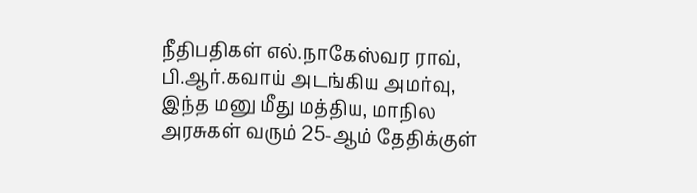நீதிபதிகள் எல்.நாகேஸ்வர ராவ், பி.ஆர்.கவாய் அடங்கிய அமர்வு, இந்த மனு மீது மத்திய, மாநில அரசுகள் வரும் 25-ஆம் தேதிக்குள்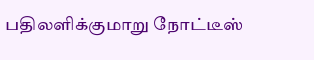பதிலளிக்குமாறு நோட்டீஸ்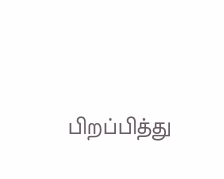பிறப்பித்து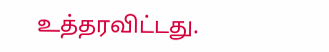உத்தரவிட்டது.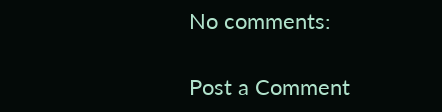No comments:

Post a Comment